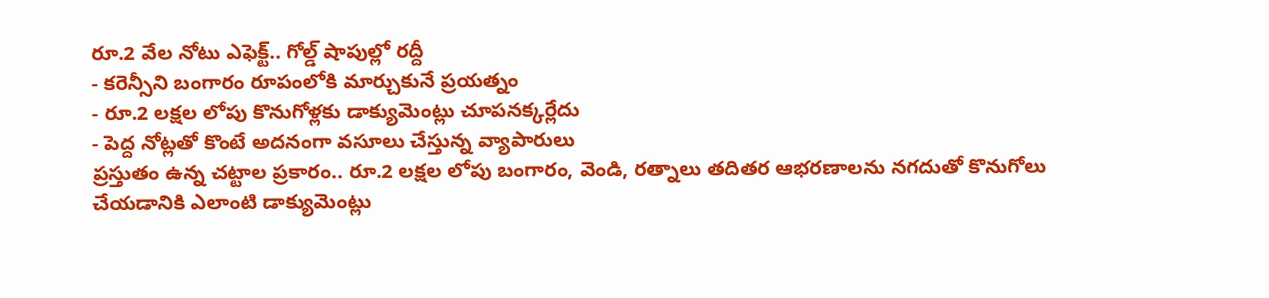రూ.2 వేల నోటు ఎఫెక్ట్.. గోల్డ్ షాపుల్లో రద్దీ
- కరెన్సీని బంగారం రూపంలోకి మార్చుకునే ప్రయత్నం
- రూ.2 లక్షల లోపు కొనుగోళ్లకు డాక్యుమెంట్లు చూపనక్కర్లేదు
- పెద్ద నోట్లతో కొంటే అదనంగా వసూలు చేస్తున్న వ్యాపారులు
ప్రస్తుతం ఉన్న చట్టాల ప్రకారం.. రూ.2 లక్షల లోపు బంగారం, వెండి, రత్నాలు తదితర ఆభరణాలను నగదుతో కొనుగోలు చేయడానికి ఎలాంటి డాక్యుమెంట్లు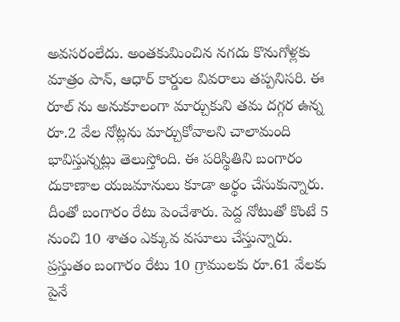అవసరంలేదు. అంతకుమించిన నగదు కొనుగోళ్లకు మాత్రం పాన్, ఆధార్ కార్డుల వివరాలు తప్పనిసరి. ఈ రూల్ ను అనుకూలంగా మార్చుకుని తమ దగ్గర ఉన్న రూ.2 వేల నోట్లను మార్చుకోవాలని చాలామంది భావిస్తున్నట్లు తెలుస్తోంది. ఈ పరిస్థితిని బంగారం దుకాణాల యజమానులు కూడా అర్థం చేసుకున్నారు. దీంతో బంగారం రేటు పెంచేశారు. పెద్ద నోటుతో కొంటే 5 నుంచి 10 శాతం ఎక్కువ వసూలు చేస్తున్నారు. ప్రస్తుతం బంగారం రేటు 10 గ్రాములకు రూ.61 వేలకు పైనే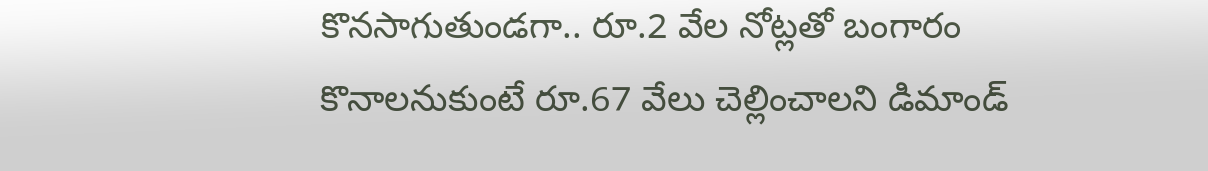కొనసాగుతుండగా.. రూ.2 వేల నోట్లతో బంగారం కొనాలనుకుంటే రూ.67 వేలు చెల్లించాలని డిమాండ్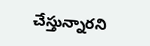చేస్తున్నారని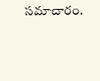సమాచారం.